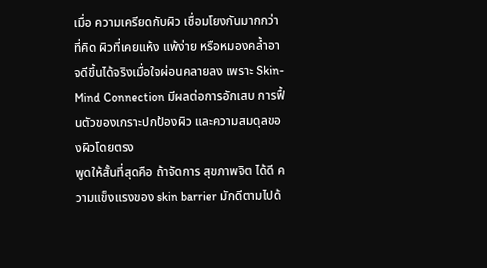เมื่อ ความเครียดกับผิว เชื่อมโยงกันมากกว่าที่คิด ผิวที่เคยแห้ง แพ้ง่าย หรือหมองคล้ำอาจดีขึ้นได้จริงเมื่อใจผ่อนคลายลง เพราะ Skin-Mind Connection มีผลต่อการอักเสบ การฟื้นตัวของเกราะปกป้องผิว และความสมดุลของผิวโดยตรง
พูดให้สั้นที่สุดคือ ถ้าจัดการ สุขภาพจิต ได้ดี ความแข็งแรงของ skin barrier มักดีตามไปด้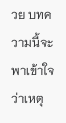วย บทความนี้จะพาเข้าใจว่าเหตุ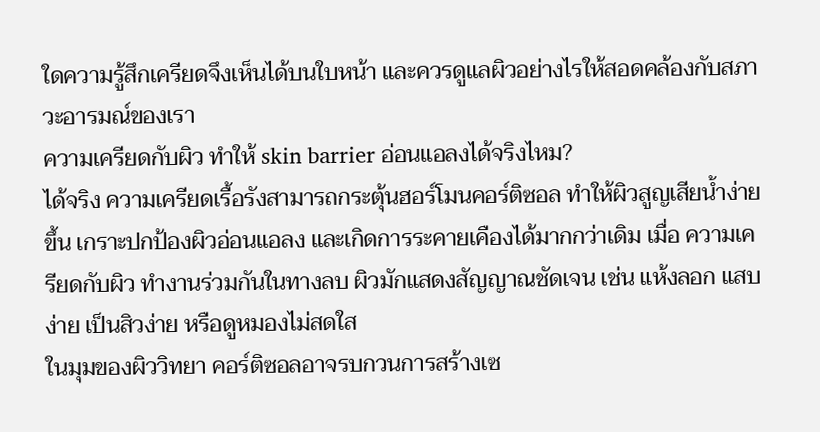ใดความรู้สึกเครียดจึงเห็นได้บนใบหน้า และควรดูแลผิวอย่างไรให้สอดคล้องกับสภาวะอารมณ์ของเรา
ความเครียดกับผิว ทำให้ skin barrier อ่อนแอลงได้จริงไหม?
ได้จริง ความเครียดเรื้อรังสามารถกระตุ้นฮอร์โมนคอร์ติซอล ทำให้ผิวสูญเสียน้ำง่ายขึ้น เกราะปกป้องผิวอ่อนแอลง และเกิดการระคายเคืองได้มากกว่าเดิม เมื่อ ความเครียดกับผิว ทำงานร่วมกันในทางลบ ผิวมักแสดงสัญญาณชัดเจน เช่น แห้งลอก แสบง่าย เป็นสิวง่าย หรือดูหมองไม่สดใส
ในมุมของผิววิทยา คอร์ติซอลอาจรบกวนการสร้างเซ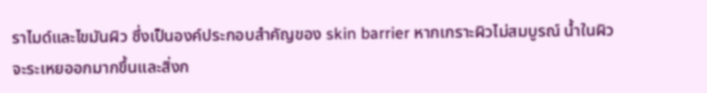ราไมด์และไขมันผิว ซึ่งเป็นองค์ประกอบสำคัญของ skin barrier หากเกราะผิวไม่สมบูรณ์ น้ำในผิวจะระเหยออกมากขึ้นและสิ่งก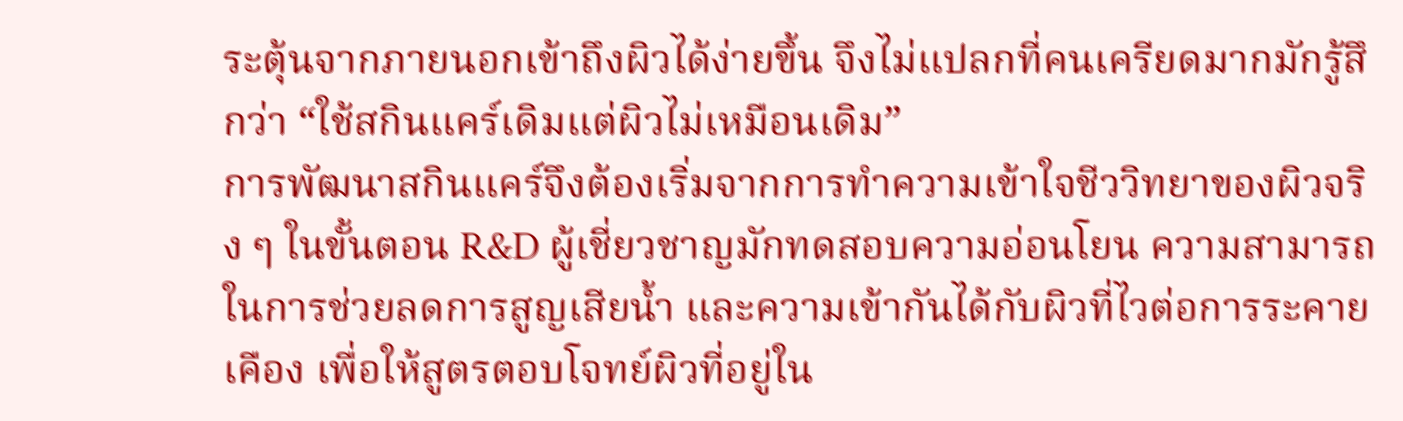ระตุ้นจากภายนอกเข้าถึงผิวได้ง่ายขึ้น จึงไม่แปลกที่คนเครียดมากมักรู้สึกว่า “ใช้สกินแคร์เดิมแต่ผิวไม่เหมือนเดิม”
การพัฒนาสกินแคร์จึงต้องเริ่มจากการทำความเข้าใจชีววิทยาของผิวจริง ๆ ในขั้นตอน R&D ผู้เชี่ยวชาญมักทดสอบความอ่อนโยน ความสามารถในการช่วยลดการสูญเสียน้ำ และความเข้ากันได้กับผิวที่ไวต่อการระคายเคือง เพื่อให้สูตรตอบโจทย์ผิวที่อยู่ใน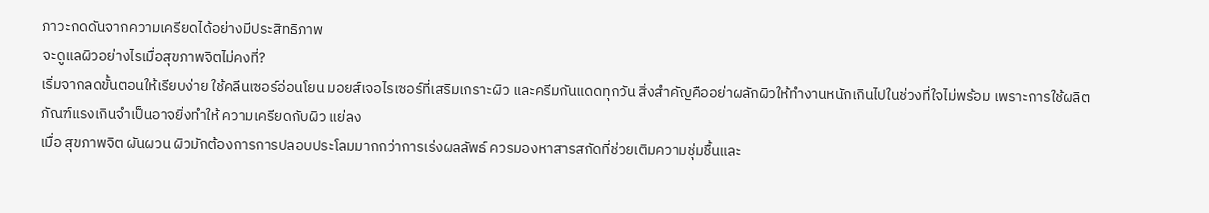ภาวะกดดันจากความเครียดได้อย่างมีประสิทธิภาพ
จะดูแลผิวอย่างไรเมื่อสุขภาพจิตไม่คงที่?
เริ่มจากลดขั้นตอนให้เรียบง่าย ใช้คลีนเซอร์อ่อนโยน มอยส์เจอไรเซอร์ที่เสริมเกราะผิว และครีมกันแดดทุกวัน สิ่งสำคัญคืออย่าผลักผิวให้ทำงานหนักเกินไปในช่วงที่ใจไม่พร้อม เพราะการใช้ผลิตภัณฑ์แรงเกินจำเป็นอาจยิ่งทำให้ ความเครียดกับผิว แย่ลง
เมื่อ สุขภาพจิต ผันผวน ผิวมักต้องการการปลอบประโลมมากกว่าการเร่งผลลัพธ์ ควรมองหาสารสกัดที่ช่วยเติมความชุ่มชื้นและ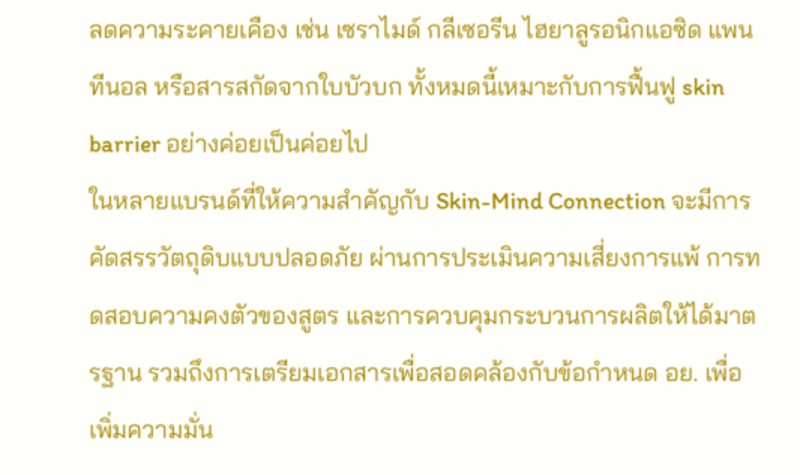ลดความระคายเคือง เช่น เซราไมด์ กลีเซอรีน ไฮยาลูรอนิกแอซิด แพนทีนอล หรือสารสกัดจากใบบัวบก ทั้งหมดนี้เหมาะกับการฟื้นฟู skin barrier อย่างค่อยเป็นค่อยไป
ในหลายแบรนด์ที่ให้ความสำคัญกับ Skin-Mind Connection จะมีการคัดสรรวัตถุดิบแบบปลอดภัย ผ่านการประเมินความเสี่ยงการแพ้ การทดสอบความคงตัวของสูตร และการควบคุมกระบวนการผลิตให้ได้มาตรฐาน รวมถึงการเตรียมเอกสารเพื่อสอดคล้องกับข้อกำหนด อย. เพื่อเพิ่มความมั่น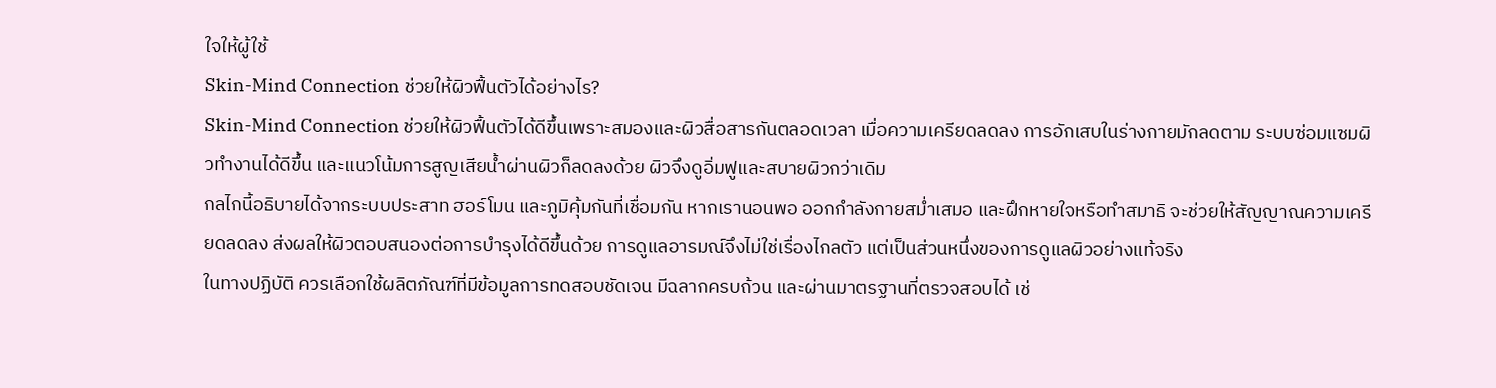ใจให้ผู้ใช้
Skin-Mind Connection ช่วยให้ผิวฟื้นตัวได้อย่างไร?
Skin-Mind Connection ช่วยให้ผิวฟื้นตัวได้ดีขึ้นเพราะสมองและผิวสื่อสารกันตลอดเวลา เมื่อความเครียดลดลง การอักเสบในร่างกายมักลดตาม ระบบซ่อมแซมผิวทำงานได้ดีขึ้น และแนวโน้มการสูญเสียน้ำผ่านผิวก็ลดลงด้วย ผิวจึงดูอิ่มฟูและสบายผิวกว่าเดิม
กลไกนี้อธิบายได้จากระบบประสาท ฮอร์โมน และภูมิคุ้มกันที่เชื่อมกัน หากเรานอนพอ ออกกำลังกายสม่ำเสมอ และฝึกหายใจหรือทำสมาธิ จะช่วยให้สัญญาณความเครียดลดลง ส่งผลให้ผิวตอบสนองต่อการบำรุงได้ดีขึ้นด้วย การดูแลอารมณ์จึงไม่ใช่เรื่องไกลตัว แต่เป็นส่วนหนึ่งของการดูแลผิวอย่างแท้จริง
ในทางปฏิบัติ ควรเลือกใช้ผลิตภัณฑ์ที่มีข้อมูลการทดสอบชัดเจน มีฉลากครบถ้วน และผ่านมาตรฐานที่ตรวจสอบได้ เช่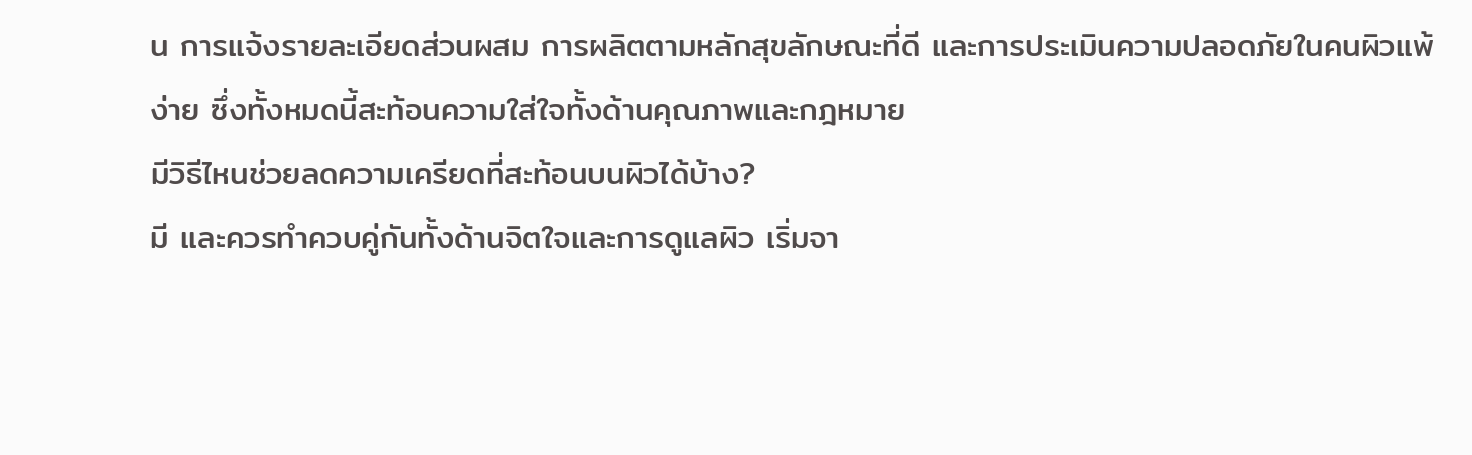น การแจ้งรายละเอียดส่วนผสม การผลิตตามหลักสุขลักษณะที่ดี และการประเมินความปลอดภัยในคนผิวแพ้ง่าย ซึ่งทั้งหมดนี้สะท้อนความใส่ใจทั้งด้านคุณภาพและกฎหมาย
มีวิธีไหนช่วยลดความเครียดที่สะท้อนบนผิวได้บ้าง?
มี และควรทำควบคู่กันทั้งด้านจิตใจและการดูแลผิว เริ่มจา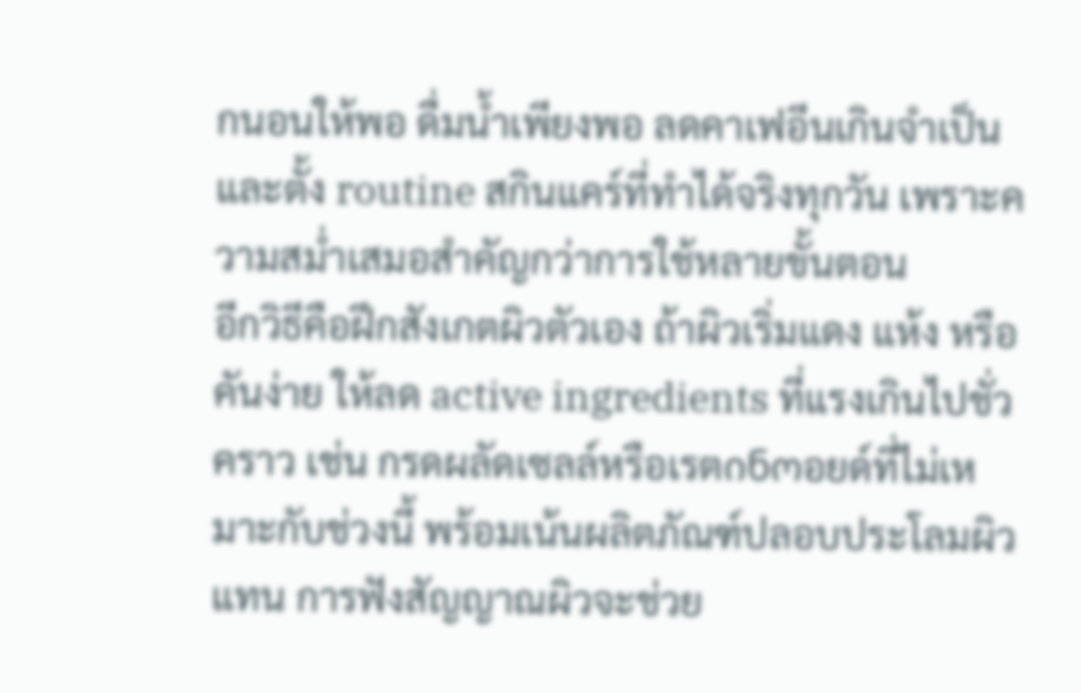กนอนให้พอ ดื่มน้ำเพียงพอ ลดคาเฟอีนเกินจำเป็น และตั้ง routine สกินแคร์ที่ทำได้จริงทุกวัน เพราะความสม่ำเสมอสำคัญกว่าการใช้หลายขั้นตอน
อีกวิธีคือฝึกสังเกตผิวตัวเอง ถ้าผิวเริ่มแดง แห้ง หรือคันง่าย ให้ลด active ingredients ที่แรงเกินไปชั่วคราว เช่น กรดผลัดเซลล์หรือเรตინოอยด์ที่ไม่เหมาะกับช่วงนี้ พร้อมเน้นผลิตภัณฑ์ปลอบประโลมผิวแทน การฟังสัญญาณผิวจะช่วย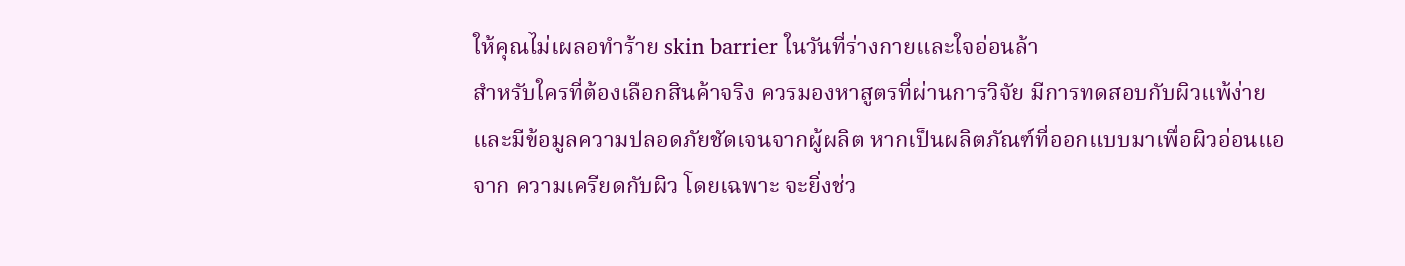ให้คุณไม่เผลอทำร้าย skin barrier ในวันที่ร่างกายและใจอ่อนล้า
สำหรับใครที่ต้องเลือกสินค้าจริง ควรมองหาสูตรที่ผ่านการวิจัย มีการทดสอบกับผิวแพ้ง่าย และมีข้อมูลความปลอดภัยชัดเจนจากผู้ผลิต หากเป็นผลิตภัณฑ์ที่ออกแบบมาเพื่อผิวอ่อนแอจาก ความเครียดกับผิว โดยเฉพาะ จะยิ่งช่ว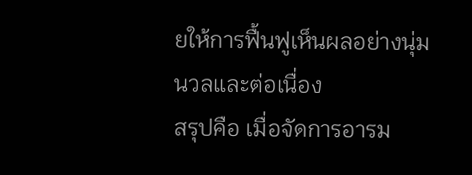ยให้การฟื้นฟูเห็นผลอย่างนุ่มนวลและต่อเนื่อง
สรุปคือ เมื่อจัดการอารม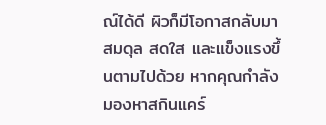ณ์ได้ดี ผิวก็มีโอกาสกลับมาสมดุล สดใส และแข็งแรงขึ้นตามไปด้วย หากคุณกำลังมองหาสกินแคร์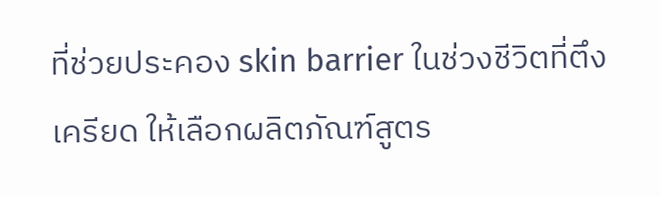ที่ช่วยประคอง skin barrier ในช่วงชีวิตที่ตึงเครียด ให้เลือกผลิตภัณฑ์สูตร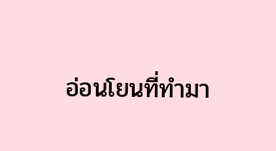อ่อนโยนที่ทำมา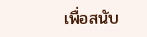เพื่อสนับ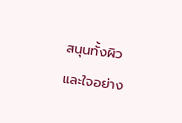สนุนทั้งผิวและใจอย่าง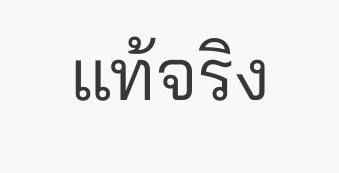แท้จริง